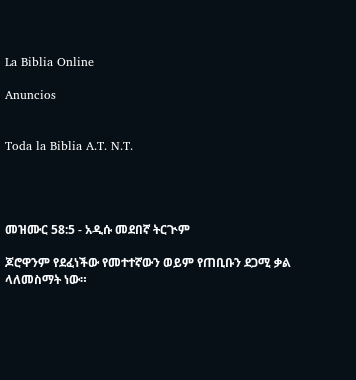La Biblia Online

Anuncios


Toda la Biblia A.T. N.T.




መዝሙር 58:5 - አዲሱ መደበኛ ትርጒም

ጆሮዋንም የደፈነችው የመተተኛውን ወይም የጠቢቡን ደጋሚ ቃል ላለመስማት ነው።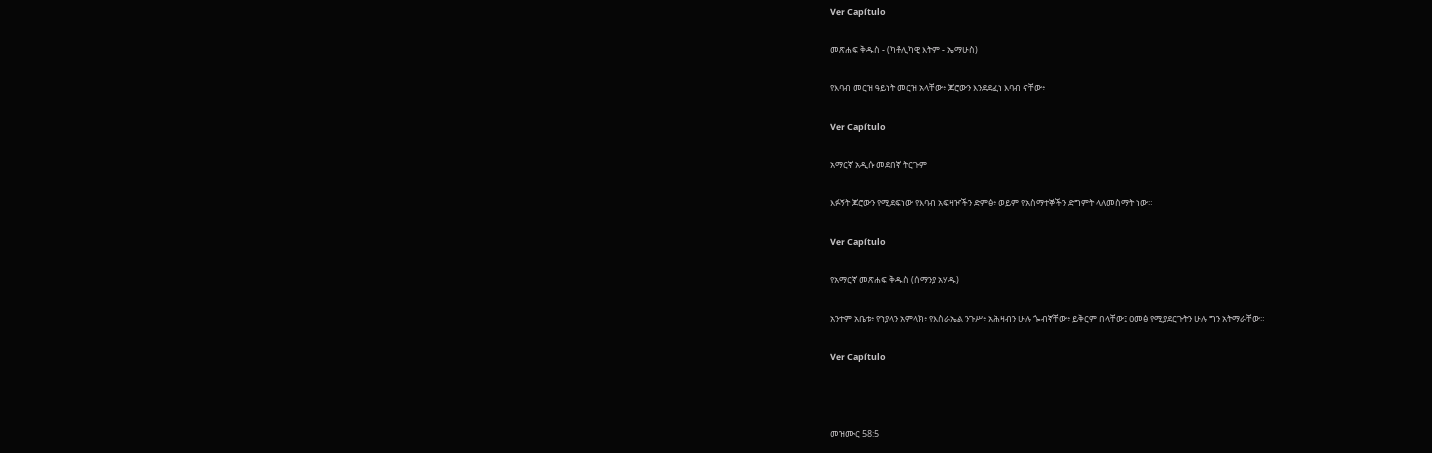Ver Capítulo

መጽሐፍ ቅዱስ - (ካቶሊካዊ እትም - ኤማሁስ)

የእባብ መርዝ ዓይነት መርዝ አላቸው፥ ጆሮውን እንደደፈነ እባብ ናቸው፥

Ver Capítulo

አማርኛ አዲሱ መደበኛ ትርጉም

እፉኝት ጆሮውን የሚደፍነው የእባብ አፍዛዦችን ድምፅ፥ ወይም የአስማተኞችን ድግምት ላለመስማት ነው።

Ver Capítulo

የአማርኛ መጽሐፍ ቅዱስ (ሰማንያ አሃዱ)

አንተም አቤቱ፥ የኀያላን አምላክ፥ የእስራኤል ንጉሥ፥ አሕዛብን ሁሉ ጐብኛቸው፥ ይቅርም በላቸው፤ ዐመፅ የሚያደርጉትን ሁሉ ግን አትማራቸው።

Ver Capítulo



መዝሙር 58:5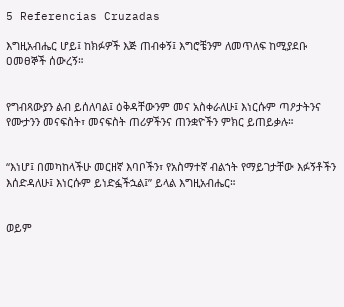5 Referencias Cruzadas

እግዚአብሔር ሆይ፤ ከክፉዎች እጅ ጠብቀኝ፤ እግሮቼንም ለመጥለፍ ከሚያደቡ ዐመፀኞች ሰውረኝ።


የግብጻውያን ልብ ይሰለባል፤ ዕቅዳቸውንም መና አስቀራለሁ፤ እነርሱም ጣዖታትንና የሙታንን መናፍስት፣ መናፍስት ጠሪዎችንና ጠንቋዮችን ምክር ይጠይቃሉ።


“እነሆ፤ በመካከላችሁ መርዘኛ እባቦችን፣ የአስማተኛ ብልኀት የማይገታቸው እፉኝቶችን እሰድዳለሁ፤ እነርሱም ይነድፏችኋል፤” ይላል እግዚአብሔር።


ወይም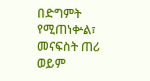በድግምት የሚጠነቍል፣ መናፍስት ጠሪ ወይም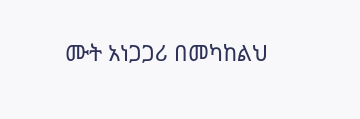ሙት አነጋጋሪ በመካከልህ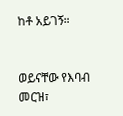ከቶ አይገኝ።


ወይናቸው የእባብ መርዝ፣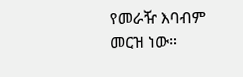የመራዥ እባብም መርዝ ነው።